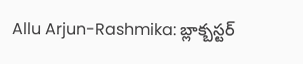Allu Arjun-Rashmika: బ్లాక్బస్టర్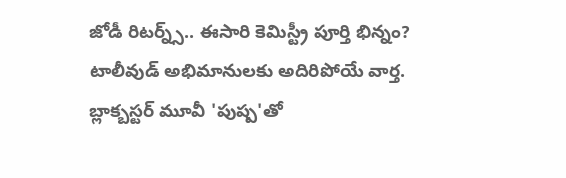జోడీ రిటర్న్స్.. ఈసారి కెమిస్ట్రీ పూర్తి భిన్నం?
టాలీవుడ్ అభిమానులకు అదిరిపోయే వార్త. బ్లాక్బస్టర్ మూవీ 'పుష్ప'తో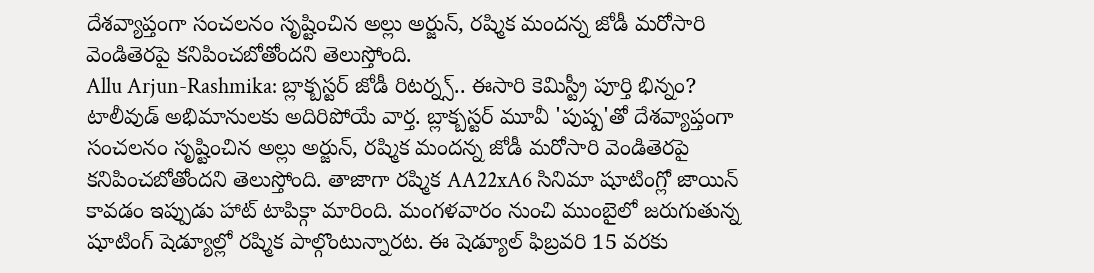దేశవ్యాప్తంగా సంచలనం సృష్టించిన అల్లు అర్జున్, రష్మిక మందన్న జోడీ మరోసారి వెండితెరపై కనిపించబోతోందని తెలుస్తోంది.
Allu Arjun-Rashmika: బ్లాక్బస్టర్ జోడీ రిటర్న్స్.. ఈసారి కెమిస్ట్రీ పూర్తి భిన్నం?
టాలీవుడ్ అభిమానులకు అదిరిపోయే వార్త. బ్లాక్బస్టర్ మూవీ 'పుష్ప'తో దేశవ్యాప్తంగా సంచలనం సృష్టించిన అల్లు అర్జున్, రష్మిక మందన్న జోడీ మరోసారి వెండితెరపై కనిపించబోతోందని తెలుస్తోంది. తాజాగా రష్మిక AA22xA6 సినిమా షూటింగ్లో జాయిన్ కావడం ఇప్పుడు హాట్ టాపిక్గా మారింది. మంగళవారం నుంచి ముంబైలో జరుగుతున్న షూటింగ్ షెడ్యూల్లో రష్మిక పాల్గొంటున్నారట. ఈ షెడ్యూల్ ఫిబ్రవరి 15 వరకు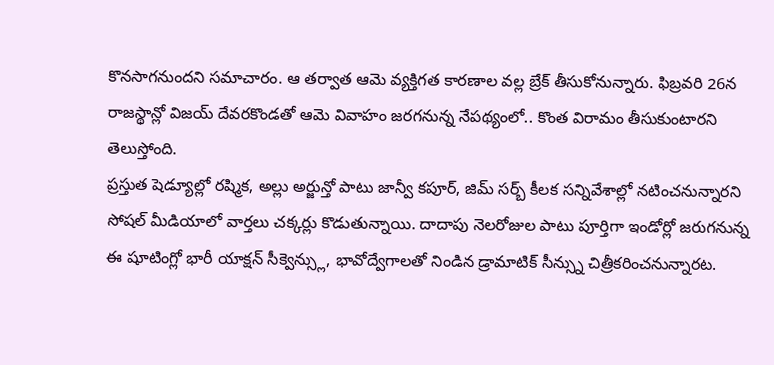కొనసాగనుందని సమాచారం. ఆ తర్వాత ఆమె వ్యక్తిగత కారణాల వల్ల బ్రేక్ తీసుకోనున్నారు. ఫిబ్రవరి 26న రాజస్థాన్లో విజయ్ దేవరకొండతో ఆమె వివాహం జరగనున్న నేపథ్యంలో.. కొంత విరామం తీసుకుంటారని తెలుస్తోంది.
ప్రస్తుత షెడ్యూల్లో రష్మిక, అల్లు అర్జున్తో పాటు జాన్వీ కపూర్, జిమ్ సర్బ్ కీలక సన్నివేశాల్లో నటించనున్నారని సోషల్ మీడియాలో వార్తలు చక్కర్లు కొడుతున్నాయి. దాదాపు నెలరోజుల పాటు పూర్తిగా ఇండోర్లో జరుగనున్న ఈ షూటింగ్లో భారీ యాక్షన్ సీక్వెన్స్లు, భావోద్వేగాలతో నిండిన డ్రామాటిక్ సీన్స్ను చిత్రీకరించనున్నారట.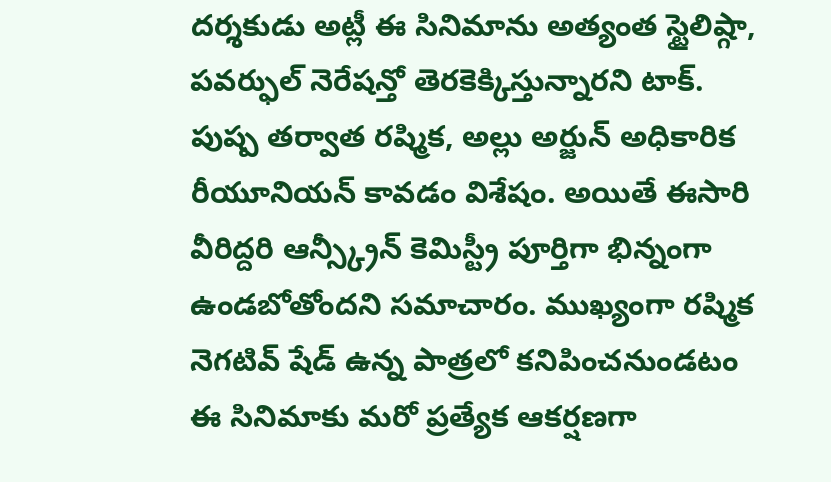దర్శకుడు అట్లీ ఈ సినిమాను అత్యంత స్టైలిష్గా, పవర్ఫుల్ నెరేషన్తో తెరకెక్కిస్తున్నారని టాక్. పుష్ప తర్వాత రష్మిక, అల్లు అర్జున్ అధికారిక రీయూనియన్ కావడం విశేషం. అయితే ఈసారి వీరిద్దరి ఆన్స్క్రీన్ కెమిస్ట్రీ పూర్తిగా భిన్నంగా ఉండబోతోందని సమాచారం. ముఖ్యంగా రష్మిక నెగటివ్ షేడ్ ఉన్న పాత్రలో కనిపించనుండటం ఈ సినిమాకు మరో ప్రత్యేక ఆకర్షణగా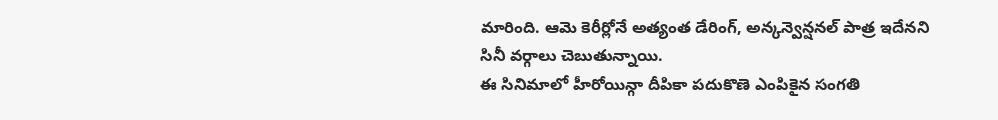మారింది. ఆమె కెరీర్లోనే అత్యంత డేరింగ్, అన్కన్వెన్షనల్ పాత్ర ఇదేనని సినీ వర్గాలు చెబుతున్నాయి.
ఈ సినిమాలో హీరోయిన్గా దీపికా పదుకొణె ఎంపికైన సంగతి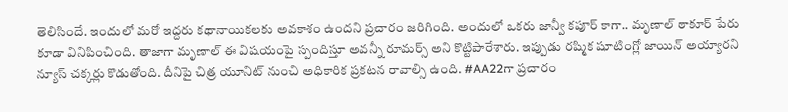తెలిసిందే. ఇందులో మరో ఇద్దరు కథానాయికలకు అవకాశం ఉందని ప్రచారం జరిగింది. అందులో ఒకరు జాన్వీ కపూర్ కాగా.. మృణాల్ ఠాకూర్ పేరు కూడా వినిపించింది. తాజాగా మృణాల్ ఈ విషయంపై స్పందిస్తూ అవన్నీ రూమర్స్ అని కొట్టిపారేశారు. ఇప్పుడు రష్మిక షూటింగ్లో జాయిన్ అయ్యారని న్యూస్ చక్కర్లు కొడుతోంది. దీనిపై చిత్ర యూనిట్ నుంచి అధికారిక ప్రకటన రావాల్సి ఉంది. #AA22గా ప్రచారం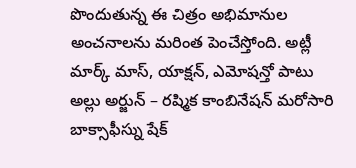పొందుతున్న ఈ చిత్రం అభిమానుల అంచనాలను మరింత పెంచేస్తోంది. అట్లీ మార్క్ మాస్, యాక్షన్, ఎమోషన్తో పాటు అల్లు అర్జున్ – రష్మిక కాంబినేషన్ మరోసారి బాక్సాఫీస్ను షేక్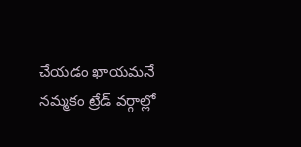చేయడం ఖాయమనే నమ్మకం ట్రేడ్ వర్గాల్లో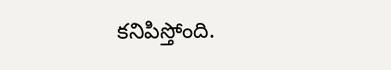కనిపిస్తోంది.